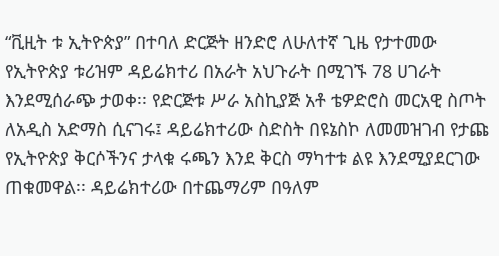“ቪዚት ቱ ኢትዮጵያ” በተባለ ድርጅት ዘንድሮ ለሁለተኛ ጊዜ የታተመው የኢትዮጵያ ቱሪዝም ዳይሬክተሪ በአራት አህጉራት በሚገኙ 78 ሀገራት እንደሚሰራጭ ታወቀ፡፡ የድርጅቱ ሥራ አስኪያጅ አቶ ቴዎድሮስ መርአዊ ስጦት ለአዲስ አድማስ ሲናገሩ፤ ዳይሬክተሪው ስድስት በዩኔስኮ ለመመዝገብ የታጩ የኢትዮጵያ ቅርሶችንና ታላቁ ሩጫን እንደ ቅርስ ማካተቱ ልዩ እንደሚያደርገው ጠቁመዋል፡፡ ዳይሬክተሪው በተጨማሪም በዓለም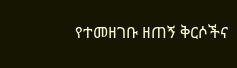የተመዘገቡ ዘጠኝ ቅርሶችና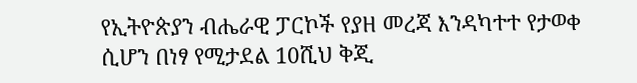የኢትዮጵያን ብሔራዊ ፓርኮች የያዘ መረጃ እንዳካተተ የታወቀ ሲሆን በነፃ የሚታደል 10ሺህ ቅጂ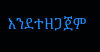እንደተዘጋጀም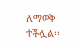ለማወቅ ተችሏል፡፡